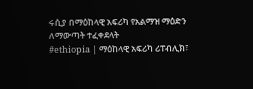ሩሲያ በማዕከላዊ አፍሪካ የአልማዝ ማዕድን ለማውጣት ተፈቀደላት
#ethiopia | ማዕከላዊ አፍሪካ ሪፐብሊክ፣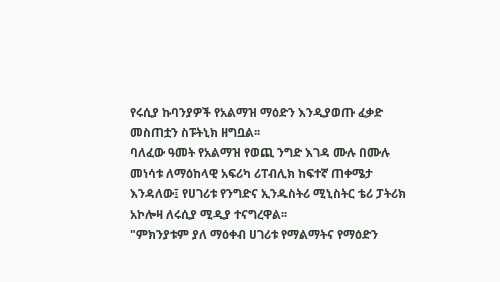የሩሲያ ኩባንያዎች የአልማዝ ማዕድን እንዲያወጡ ፈቃድ መስጠቷን ስፑትኒክ ዘግቧል፡፡
ባለፈው ዓመት የአልማዝ የወጪ ንግድ እገዳ ሙሉ በሙሉ መነሳቱ ለማዕከላዊ አፍሪካ ሪፐብሊክ ከፍተኛ ጠቀሜታ እንዳለው፤ የሀገሪቱ የንግድና ኢንዱስትሪ ሚኒስትር ቴሪ ፓትሪክ አኮሎዛ ለሩሲያ ሚዲያ ተናግረዋል፡፡
"ምክንያቱም ያለ ማዕቀብ ሀገሪቱ የማልማትና የማዕድን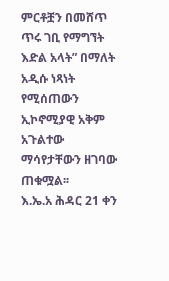ምርቶቿን በመሸጥ ጥሩ ገቢ የማግኘት እድል አላት” በማለት አዲሱ ነጻነት የሚሰጠውን ኢኮኖሚያዊ አቅም አጉልተው ማሳየታቸውን ዘገባው ጠቁሟል፡፡
እ.ኤ.አ ሕዳር 21 ቀን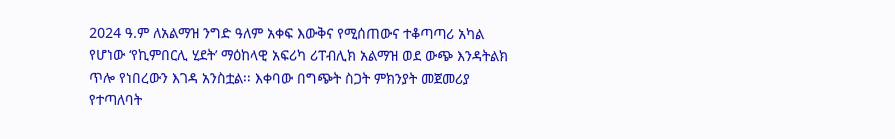2024 ዓ.ም ለአልማዝ ንግድ ዓለም አቀፍ እውቅና የሚሰጠውና ተቆጣጣሪ አካል የሆነው ‘የኪምበርሊ ሂደት’ ማዕከላዊ አፍሪካ ሪፐብሊክ አልማዝ ወደ ውጭ እንዳትልክ ጥሎ የነበረውን እገዳ አንስቷል፡፡ እቀባው በግጭት ስጋት ምክንያት መጀመሪያ የተጣለባት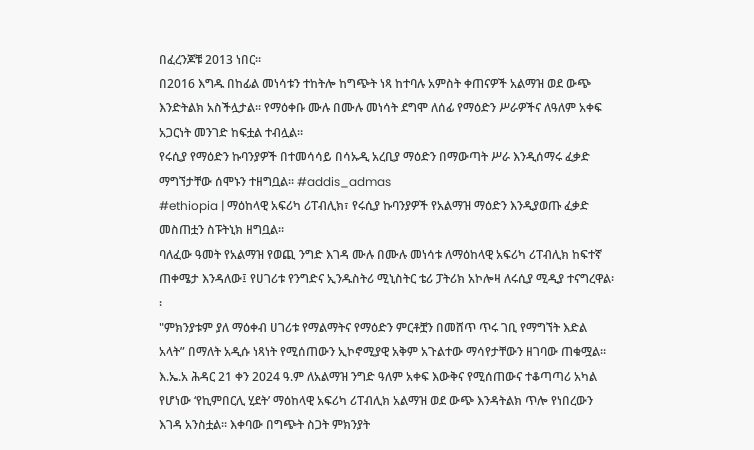በፈረንጆቹ 2013 ነበር፡፡
በ2016 እግዱ በከፊል መነሳቱን ተከትሎ ከግጭት ነጻ ከተባሉ አምስት ቀጠናዎች አልማዝ ወደ ውጭ እንድትልክ አስችሏታል፡፡ የማዕቀቡ ሙሉ በሙሉ መነሳት ደግሞ ለሰፊ የማዕድን ሥራዎችና ለዓለም አቀፍ አጋርነት መንገድ ከፍቷል ተብሏል።
የሩሲያ የማዕድን ኩባንያዎች በተመሳሳይ በሳኡዲ አረቢያ ማዕድን በማውጣት ሥራ እንዲሰማሩ ፈቃድ ማግኘታቸው ሰሞኑን ተዘግቧል፡፡ #addis_admas
#ethiopia | ማዕከላዊ አፍሪካ ሪፐብሊክ፣ የሩሲያ ኩባንያዎች የአልማዝ ማዕድን እንዲያወጡ ፈቃድ መስጠቷን ስፑትኒክ ዘግቧል፡፡
ባለፈው ዓመት የአልማዝ የወጪ ንግድ እገዳ ሙሉ በሙሉ መነሳቱ ለማዕከላዊ አፍሪካ ሪፐብሊክ ከፍተኛ ጠቀሜታ እንዳለው፤ የሀገሪቱ የንግድና ኢንዱስትሪ ሚኒስትር ቴሪ ፓትሪክ አኮሎዛ ለሩሲያ ሚዲያ ተናግረዋል፡፡
"ምክንያቱም ያለ ማዕቀብ ሀገሪቱ የማልማትና የማዕድን ምርቶቿን በመሸጥ ጥሩ ገቢ የማግኘት እድል አላት” በማለት አዲሱ ነጻነት የሚሰጠውን ኢኮኖሚያዊ አቅም አጉልተው ማሳየታቸውን ዘገባው ጠቁሟል፡፡
እ.ኤ.አ ሕዳር 21 ቀን 2024 ዓ.ም ለአልማዝ ንግድ ዓለም አቀፍ እውቅና የሚሰጠውና ተቆጣጣሪ አካል የሆነው ‘የኪምበርሊ ሂደት’ ማዕከላዊ አፍሪካ ሪፐብሊክ አልማዝ ወደ ውጭ እንዳትልክ ጥሎ የነበረውን እገዳ አንስቷል፡፡ እቀባው በግጭት ስጋት ምክንያት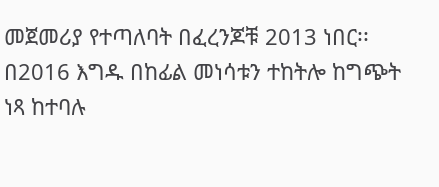መጀመሪያ የተጣለባት በፈረንጆቹ 2013 ነበር፡፡
በ2016 እግዱ በከፊል መነሳቱን ተከትሎ ከግጭት ነጻ ከተባሉ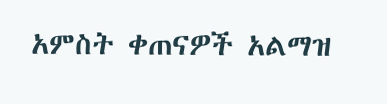አምስት ቀጠናዎች አልማዝ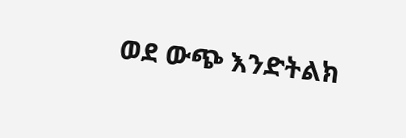ወደ ውጭ እንድትልክ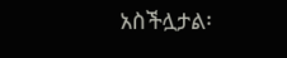አስችሏታል፡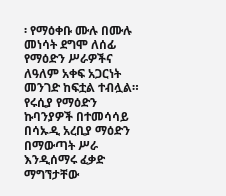፡ የማዕቀቡ ሙሉ በሙሉ መነሳት ደግሞ ለሰፊ የማዕድን ሥራዎችና ለዓለም አቀፍ አጋርነት መንገድ ከፍቷል ተብሏል።
የሩሲያ የማዕድን ኩባንያዎች በተመሳሳይ በሳኡዲ አረቢያ ማዕድን በማውጣት ሥራ እንዲሰማሩ ፈቃድ ማግኘታቸው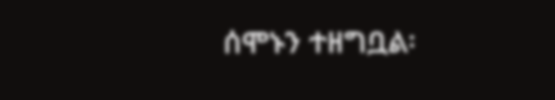ሰሞኑን ተዘግቧል፡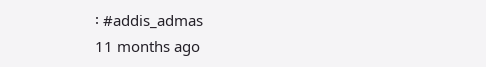፡ #addis_admas
11 months ago